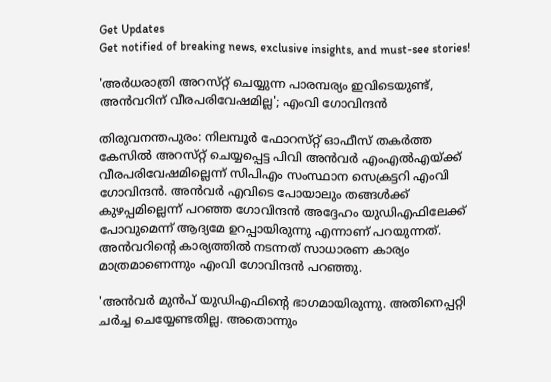Get Updates
Get notified of breaking news, exclusive insights, and must-see stories!

'അർധരാത്രി അറസ്‌റ്റ്‌ ചെയ്യുന്ന പാരമ്പര്യം ഇവിടെയുണ്ട്, അൻവറിന് വീരപരിവേഷമില്ല'; എംവി ഗോവിന്ദൻ

തിരുവനന്തപുരം: നിലമ്പൂർ ഫോറസ്‌റ്റ് ഓഫീസ് തകർത്ത കേസിൽ അറസ്‌റ്റ്‌ ചെയ്യപ്പെട്ട പിവി അൻവർ എംഎൽഎയ്ക്ക് വീരപരിവേഷമില്ലെന്ന് സിപിഎം സംസ്ഥാന സെക്രട്ടറി എംവി ഗോവിന്ദൻ. അൻവർ എവിടെ പോയാലും തങ്ങൾക്ക് കുഴപ്പമില്ലെന്ന് പറഞ്ഞ ഗോവിന്ദൻ അദ്ദേഹം യുഡിഎഫിലേക്ക് പോവുമെന്ന് ആദ്യമേ ഉറപ്പായിരുന്നു എന്നാണ് പറയുന്നത്. അൻവറിന്റെ കാര്യത്തിൽ നടന്നത് സാധാരണ കാര്യം മാത്രമാണെന്നും എംവി ഗോവിന്ദൻ പറഞ്ഞു.

'അന്‍വര്‍ മുൻപ് യുഡിഎഫിന്റെ ഭാഗമായിരുന്നു. അതിനെപ്പറ്റി ചര്‍ച്ച ചെയ്യേണ്ടതില്ല. അതൊന്നും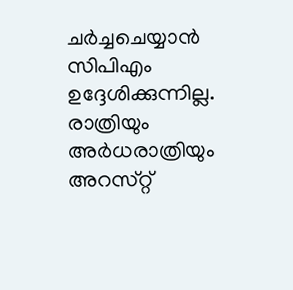ചര്‍ച്ചചെയ്യാന്‍ സിപിഎം ഉദ്ദേശിക്കുന്നില്ല. രാത്രിയും അര്‍ധരാത്രിയും അറസ്‌റ്റ്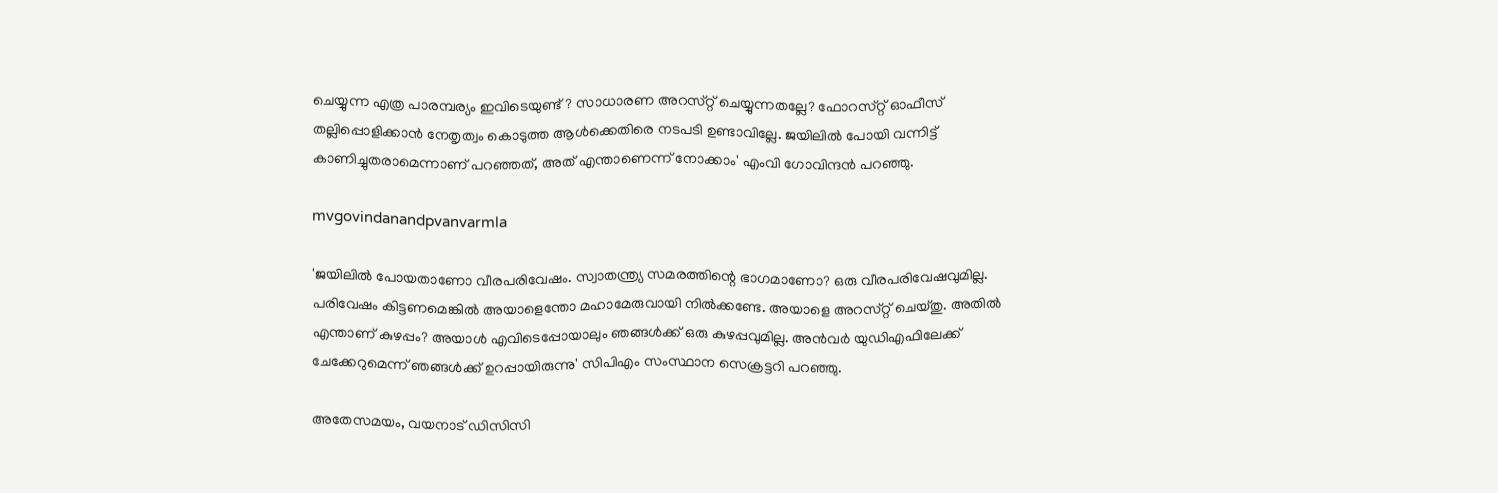ചെയ്യുന്ന എത്ര പാരമ്പര്യം ഇവിടെയുണ്ട്? സാധാരണ അറസ്‌റ്റ് ചെയ്യുന്നതല്ലേ? ഫോറസ്‌റ്റ് ഓഫീസ് തല്ലിപ്പൊളിക്കാന്‍ നേതൃത്വം കൊടുത്ത ആൾക്കെതിരെ നടപടി ഉണ്ടാവില്ലേ. ജയിലില്‍ പോയി വന്നിട്ട് കാണിച്ചുതരാമെന്നാണ് പറഞ്ഞത്, അത് എന്താണെന്ന് നോക്കാം' എംവി ഗോവിന്ദൻ പറഞ്ഞു.

mvgovindanandpvanvarmla

'ജയിലില്‍ പോയതാണോ വീരപരിവേഷം. സ്വാതന്ത്ര്യ സമരത്തിന്റെ ഭാഗമാണോ? ഒരു വീരപരിവേഷവുമില്ല. പരിവേഷം കിട്ടണമെങ്കില്‍ അയാളെന്തോ മഹാമേരുവായി നില്‍ക്കണ്ടേ. അയാളെ അറസ്‌റ്റ് ചെയ്‌തു. അതിൽ എന്താണ് കുഴപ്പം? അയാള്‍ എവിടെപ്പോയാലും ഞങ്ങള്‍ക്ക് ഒരു കുഴപ്പവുമില്ല. അൻവർ യുഡിഎഫിലേക്ക് ചേക്കേറുമെന്ന് ഞങ്ങൾക്ക് ഉറപ്പായിരുന്നു' സിപിഎം സംസ്ഥാന സെക്രട്ടറി പറഞ്ഞു.

അതേസമയം, വയനാട് ഡിസിസി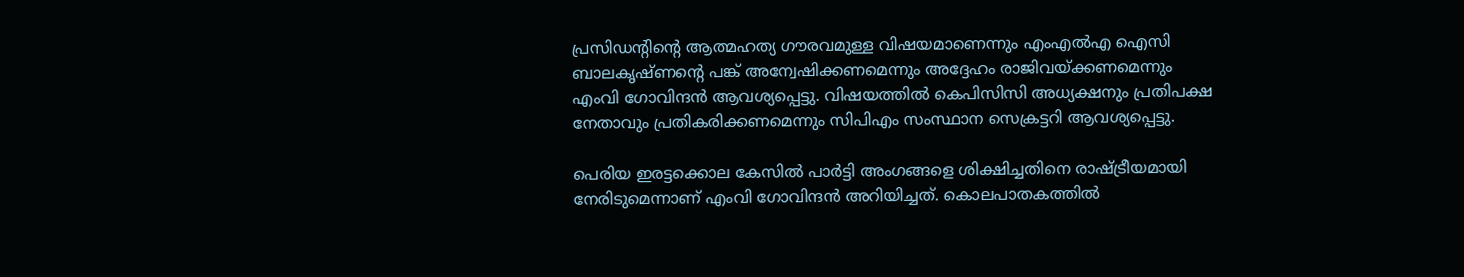പ്രസിഡന്റിന്റെ ആത്മഹത്യ ഗൗരവമുള്ള വിഷയമാണെന്നും എംഎൽഎ ഐസി ബാലകൃഷ്‌ണന്റെ പങ്ക് അന്വേഷിക്കണമെന്നും അദ്ദേഹം രാജിവയ്ക്കണമെന്നും എംവി ഗോവിന്ദൻ ആവശ്യപ്പെട്ടു. വിഷയത്തില്‍ കെപിസിസി അധ്യക്ഷനും പ്രതിപക്ഷ നേതാവും പ്രതികരിക്കണമെന്നും സിപിഎം സംസ്ഥാന സെക്രട്ടറി ആവശ്യപ്പെട്ടു.

പെരിയ ഇരട്ടക്കൊല കേസിൽ പാർട്ടി അംഗങ്ങളെ ശിക്ഷിച്ചതിനെ രാഷ്ട്രീയമായി നേരിടുമെന്നാണ് എംവി ഗോവിന്ദൻ അറിയിച്ചത്. കൊലപാതകത്തിൽ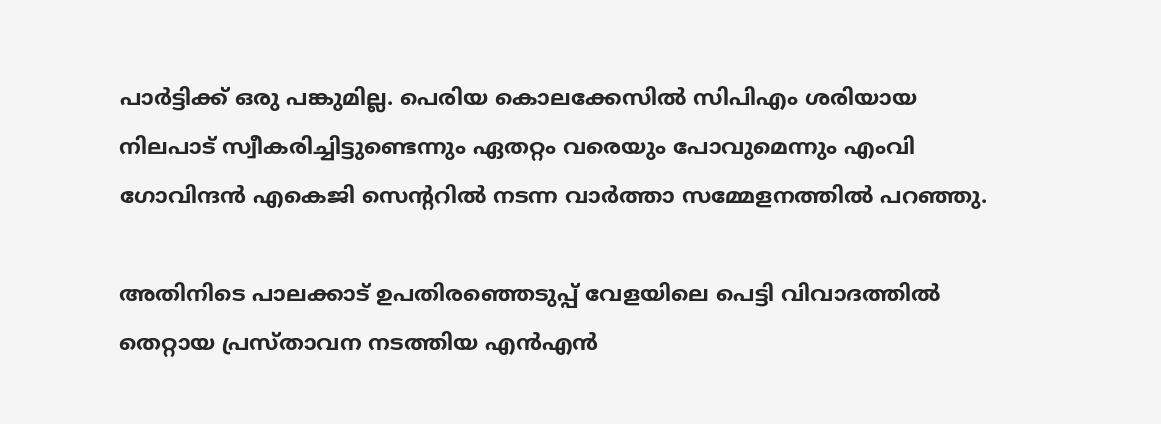പാർട്ടിക്ക് ഒരു പങ്കുമില്ല. പെരിയ കൊലക്കേസില്‍ സിപിഎം ശരിയായ നിലപാട് സ്വീകരിച്ചിട്ടുണ്ടെന്നും ഏതറ്റം വരെയും പോവുമെന്നും എംവി ഗോവിന്ദൻ എകെജി സെന്ററിൽ നടന്ന വാർത്താ സമ്മേളനത്തിൽ പറഞ്ഞു.

അതിനിടെ പാലക്കാട് ഉപതിരഞ്ഞെടുപ്പ് വേളയിലെ പെട്ടി വിവാദത്തിൽ തെറ്റായ പ്രസ്‌താവന നടത്തിയ എൻഎൻ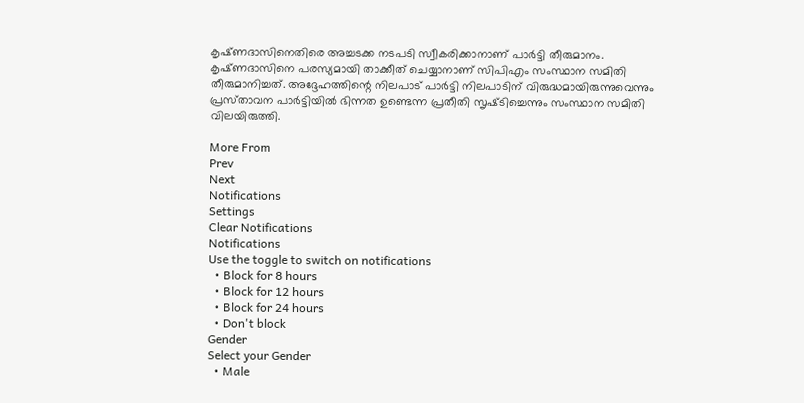കൃഷ്‌ണദാസിനെതിരെ അച്ചടക്ക നടപടി സ്വീകരിക്കാനാണ് പാർട്ടി തീരുമാനം. കൃഷ്‌ണദാസിനെ പരസ്യമായി താക്കീത് ചെയ്യാനാണ് സിപിഎം സംസ്ഥാന സമിതി തീരുമാനിച്ചത്. അദ്ദേഹത്തിന്റെ നിലപാട് പാർട്ടി നിലപാടിന് വിരുദ്ധമായിരുന്നുവെന്നും പ്രസ്‌താവന പാർട്ടിയിൽ ഭിന്നത ഉണ്ടെന്ന പ്രതീതി സൃഷ്‌ടിച്ചെന്നും സംസ്ഥാന സമിതി വിലയിരുത്തി.

More From
Prev
Next
Notifications
Settings
Clear Notifications
Notifications
Use the toggle to switch on notifications
  • Block for 8 hours
  • Block for 12 hours
  • Block for 24 hours
  • Don't block
Gender
Select your Gender
  • Male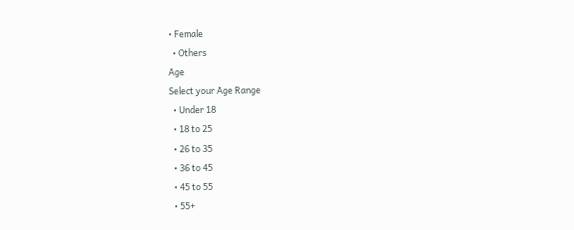• Female
  • Others
Age
Select your Age Range
  • Under 18
  • 18 to 25
  • 26 to 35
  • 36 to 45
  • 45 to 55
  • 55+